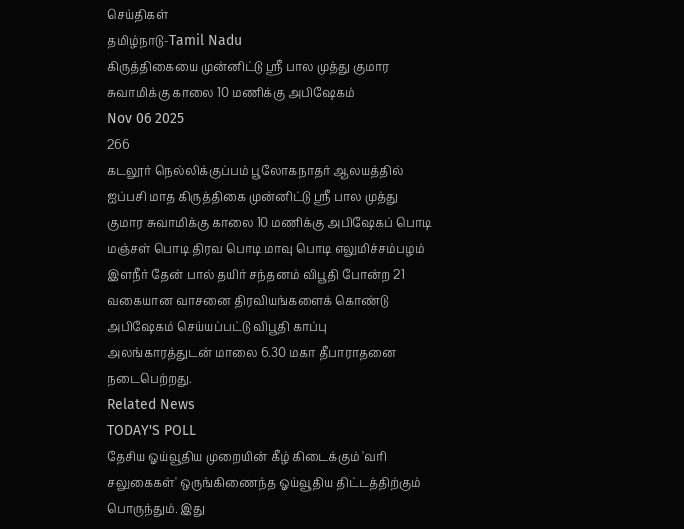செய்திகள்
தமிழ்நாடு-Tamil Nadu
கிருத்திகையை முன்னிட்டு ஸ்ரீ பால முத்து குமார சுவாமிக்கு காலை 10 மணிக்கு அபிஷேகம்
Nov 06 2025
266
கடலூர் நெல்லிக்குப்பம் பூலோகநாதர் ஆலயத்தில் ஐப்பசி மாத கிருத்திகை முன்னிட்டு ஸ்ரீ பால முத்து குமார சுவாமிக்கு காலை 10 மணிக்கு அபிஷேகப் பொடி மஞ்சள் பொடி திரவ பொடி மாவு பொடி எலுமிச்சம்பழம் இளநீர் தேன் பால் தயிர் சந்தனம் விபூதி போன்ற 21 வகையான வாசனை திரவியங்களைக் கொண்டு அபிஷேகம் செய்யப்பட்டு விபூதி காப்பு அலங்காரத்துடன் மாலை 6.30 மகா தீபாராதனை நடைபெற்றது.
Related News
TODAY'S POLL
தேசிய ஓய்வூதிய முறையின் கீழ் கிடைக்கும் 'வரி சலுகைகள்' ஒருங்கிணைந்த ஓய்வூதிய திட்டத்திற்கும் பொருந்தும். இது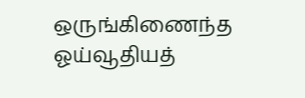ஒருங்கிணைந்த ஓய்வூதியத்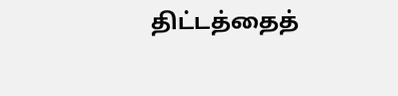திட்டத்தைத்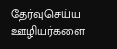தேர்வுசெய்ய ஊழியர்களை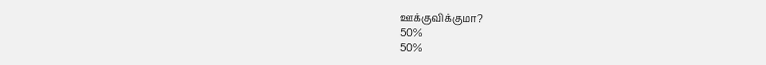ஊக்குவிக்குமா?
50%
50%